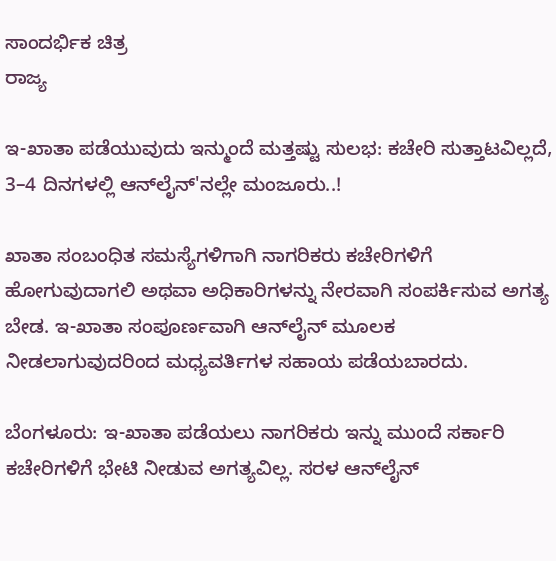ಸಾಂದರ್ಭಿಕ ಚಿತ್ರ
ರಾಜ್ಯ

ಇ-ಖಾತಾ ಪಡೆಯುವುದು ಇನ್ಮುಂದೆ ಮತ್ತಷ್ಟು ಸುಲಭ: ಕಚೇರಿ ಸುತ್ತಾಟವಿಲ್ಲದೆ, 3–4 ದಿನಗಳಲ್ಲಿ ಆನ್‌ಲೈನ್'ನಲ್ಲೇ ಮಂಜೂರು..!

ಖಾತಾ ಸಂಬಂಧಿತ ಸಮಸ್ಯೆಗಳಿಗಾಗಿ ನಾಗರಿಕರು ಕಚೇರಿಗಳಿಗೆ ಹೋಗುವುದಾಗಲಿ ಅಥವಾ ಅಧಿಕಾರಿಗಳನ್ನು ನೇರವಾಗಿ ಸಂಪರ್ಕಿಸುವ ಅಗತ್ಯ ಬೇಡ. ಇ-ಖಾತಾ ಸಂಪೂರ್ಣವಾಗಿ ಆನ್‌ಲೈನ್ ಮೂಲಕ ನೀಡಲಾಗುವುದರಿಂದ ಮಧ್ಯವರ್ತಿಗಳ ಸಹಾಯ ಪಡೆಯಬಾರದು.

ಬೆಂಗಳೂರು: ಇ-ಖಾತಾ ಪಡೆಯಲು ನಾಗರಿಕರು ಇನ್ನು ಮುಂದೆ ಸರ್ಕಾರಿ ಕಚೇರಿಗಳಿಗೆ ಭೇಟಿ ನೀಡುವ ಅಗತ್ಯವಿಲ್ಲ. ಸರಳ ಆನ್‌ಲೈನ್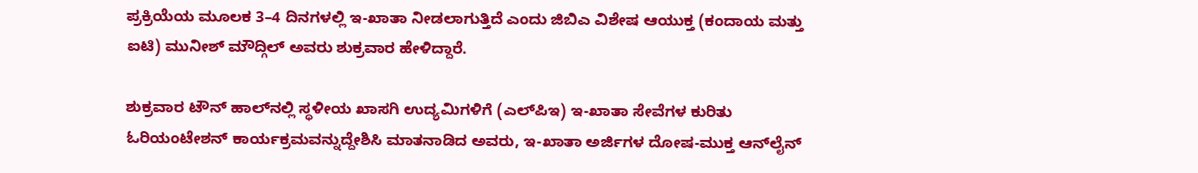ಪ್ರಕ್ರಿಯೆಯ ಮೂಲಕ 3–4 ದಿನಗಳಲ್ಲಿ ಇ-ಖಾತಾ ನೀಡಲಾಗುತ್ತಿದೆ ಎಂದು ಜಿಬಿಎ ವಿಶೇಷ ಆಯುಕ್ತ (ಕಂದಾಯ ಮತ್ತು ಐಟಿ) ಮುನೀಶ್ ಮೌದ್ಗಿಲ್ ಅವರು ಶುಕ್ರವಾರ ಹೇಳಿದ್ದಾರೆ.

ಶುಕ್ರವಾರ ಟೌನ್ ಹಾಲ್‌ನಲ್ಲಿ ಸ್ಥಳೀಯ ಖಾಸಗಿ ಉದ್ಯಮಿಗಳಿಗೆ (ಎಲ್‌ಪಿಇ) ಇ-ಖಾತಾ ಸೇವೆಗಳ ಕುರಿತು ಓರಿಯಂಟೇಶನ್ ಕಾರ್ಯಕ್ರಮವನ್ನುದ್ದೇಶಿಸಿ ಮಾತನಾಡಿದ ಅವರು, ಇ-ಖಾತಾ ಅರ್ಜಿಗಳ ದೋಷ-ಮುಕ್ತ ಆನ್‌ಲೈನ್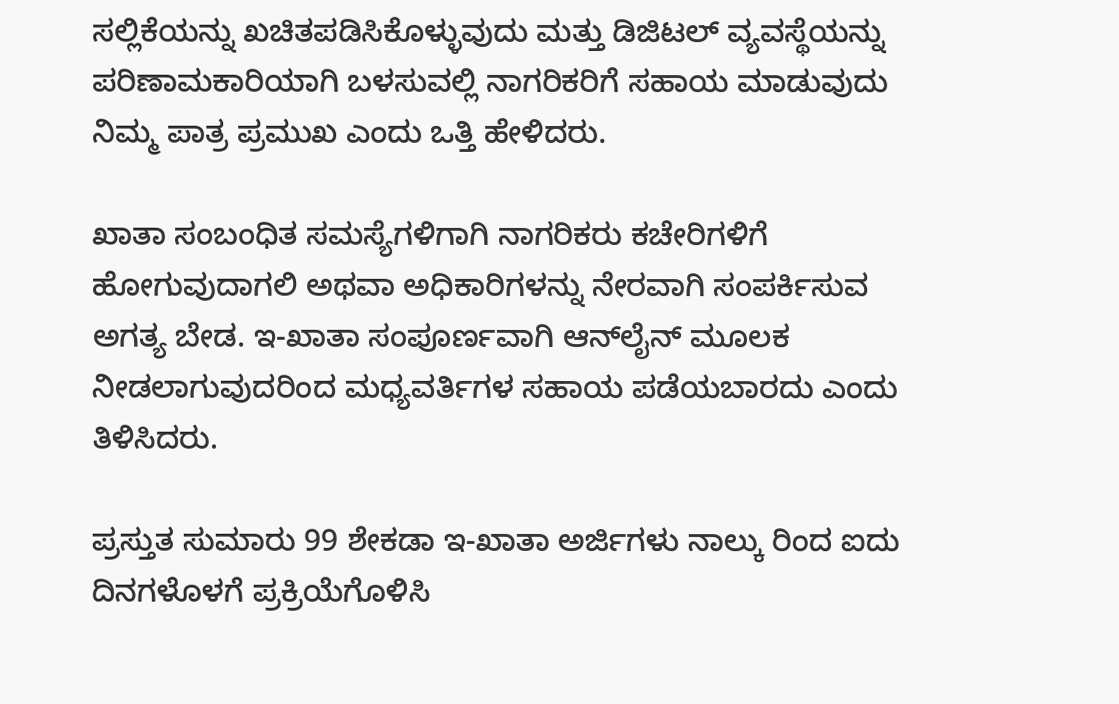ಸಲ್ಲಿಕೆಯನ್ನು ಖಚಿತಪಡಿಸಿಕೊಳ್ಳುವುದು ಮತ್ತು ಡಿಜಿಟಲ್ ವ್ಯವಸ್ಥೆಯನ್ನು ಪರಿಣಾಮಕಾರಿಯಾಗಿ ಬಳಸುವಲ್ಲಿ ನಾಗರಿಕರಿಗೆ ಸಹಾಯ ಮಾಡುವುದು ನಿಮ್ಮ ಪಾತ್ರ ಪ್ರಮುಖ ಎಂದು ಒತ್ತಿ ಹೇಳಿದರು.

ಖಾತಾ ಸಂಬಂಧಿತ ಸಮಸ್ಯೆಗಳಿಗಾಗಿ ನಾಗರಿಕರು ಕಚೇರಿಗಳಿಗೆ ಹೋಗುವುದಾಗಲಿ ಅಥವಾ ಅಧಿಕಾರಿಗಳನ್ನು ನೇರವಾಗಿ ಸಂಪರ್ಕಿಸುವ ಅಗತ್ಯ ಬೇಡ. ಇ-ಖಾತಾ ಸಂಪೂರ್ಣವಾಗಿ ಆನ್‌ಲೈನ್ ಮೂಲಕ ನೀಡಲಾಗುವುದರಿಂದ ಮಧ್ಯವರ್ತಿಗಳ ಸಹಾಯ ಪಡೆಯಬಾರದು ಎಂದು ತಿಳಿಸಿದರು.

ಪ್ರಸ್ತುತ ಸುಮಾರು 99 ಶೇಕಡಾ ಇ-ಖಾತಾ ಅರ್ಜಿಗಳು ನಾಲ್ಕು ರಿಂದ ಐದು ದಿನಗಳೊಳಗೆ ಪ್ರಕ್ರಿಯೆಗೊಳಿಸಿ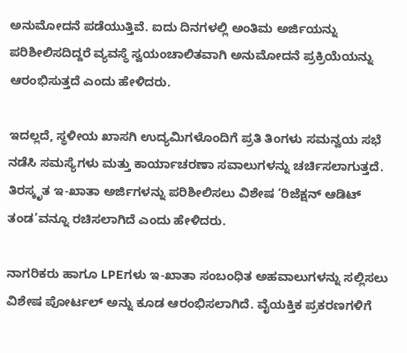ಅನುಮೋದನೆ ಪಡೆಯುತ್ತಿವೆ. ಐದು ದಿನಗಳಲ್ಲಿ ಅಂತಿಮ ಅರ್ಜಿಯನ್ನು ಪರಿಶೀಲಿಸದಿದ್ದರೆ ವ್ಯವಸ್ಥೆ ಸ್ವಯಂಚಾಲಿತವಾಗಿ ಅನುಮೋದನೆ ಪ್ರಕ್ರಿಯೆಯನ್ನು ಆರಂಭಿಸುತ್ತದೆ ಎಂದು ಹೇಳಿದರು.

ಇದಲ್ಲದೆ, ಸ್ಥಳೀಯ ಖಾಸಗಿ ಉದ್ಯಮಿಗಳೊಂದಿಗೆ ಪ್ರತಿ ತಿಂಗಳು ಸಮನ್ವಯ ಸಭೆ ನಡೆಸಿ ಸಮಸ್ಯೆಗಳು ಮತ್ತು ಕಾರ್ಯಾಚರಣಾ ಸವಾಲುಗಳನ್ನು ಚರ್ಚಿಸಲಾಗುತ್ತದೆ. ತಿರಸ್ಕೃತ ಇ-ಖಾತಾ ಅರ್ಜಿಗಳನ್ನು ಪರಿಶೀಲಿಸಲು ವಿಶೇಷ ‘ರಿಜೆಕ್ಷನ್ ಆಡಿಟ್ ತಂಡ’ವನ್ನೂ ರಚಿಸಲಾಗಿದೆ ಎಂದು ಹೇಳಿದರು.

ನಾಗರಿಕರು ಹಾಗೂ LPEಗಳು ಇ-ಖಾತಾ ಸಂಬಂಧಿತ ಅಹವಾಲುಗಳನ್ನು ಸಲ್ಲಿಸಲು ವಿಶೇಷ ಪೋರ್ಟಲ್‌ ಅನ್ನು ಕೂಡ ಆರಂಭಿಸಲಾಗಿದೆ. ವೈಯಕ್ತಿಕ ಪ್ರಕರಣಗಳಿಗೆ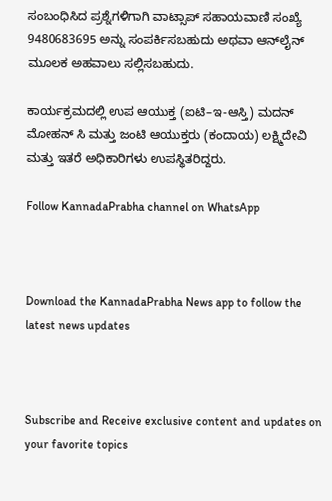ಸಂಬಂಧಿಸಿದ ಪ್ರಶ್ನೆಗಳಿಗಾಗಿ ವಾಟ್ಸಾಪ್ ಸಹಾಯವಾಣಿ ಸಂಖ್ಯೆ 9480683695 ಅನ್ನು ಸಂಪರ್ಕಿಸಬಹುದು ಅಥವಾ ಆನ್‌ಲೈನ್ ಮೂಲಕ ಅಹವಾಲು ಸಲ್ಲಿಸಬಹುದು.

ಕಾರ್ಯಕ್ರಮದಲ್ಲಿ ಉಪ ಆಯುಕ್ತ (ಐಟಿ–ಇ-ಆಸ್ತಿ) ಮದನ್ ಮೋಹನ್ ಸಿ ಮತ್ತು ಜಂಟಿ ಆಯುಕ್ತರು (ಕಂದಾಯ) ಲಕ್ಷ್ಮಿದೇವಿ ಮತ್ತು ಇತರೆ ಅಧಿಕಾರಿಗಳು ಉಪಸ್ಥಿತರಿದ್ದರು.

Follow KannadaPrabha channel on WhatsApp



Download the KannadaPrabha News app to follow the latest news updates



Subscribe and Receive exclusive content and updates on your favorite topics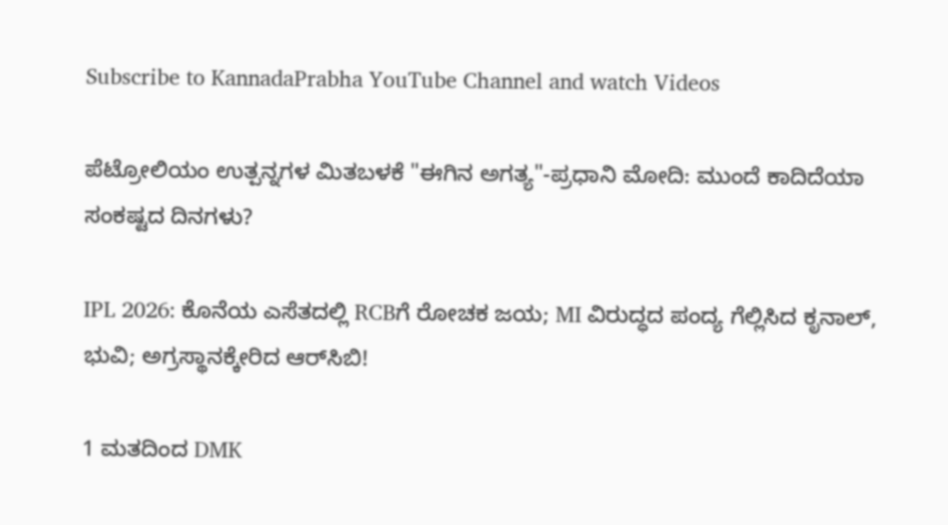Subscribe to KannadaPrabha YouTube Channel and watch Videos

ಪೆಟ್ರೋಲಿಯಂ ಉತ್ಪನ್ನಗಳ ಮಿತಬಳಕೆ "ಈಗಿನ ಅಗತ್ಯ"-ಪ್ರಧಾನಿ ಮೋದಿ: ಮುಂದೆ ಕಾದಿದೆಯಾ ಸಂಕಷ್ಟದ ದಿನಗಳು?

IPL 2026: ಕೊನೆಯ ಎಸೆತದಲ್ಲಿ RCBಗೆ ರೋಚಕ ಜಯ; MI ವಿರುದ್ಧದ ಪಂದ್ಯ ಗೆಲ್ಲಿಸಿದ ಕೃನಾಲ್, ಭುವಿ; ಅಗ್ರಸ್ಥಾನಕ್ಕೇರಿದ ಆರ್‌ಸಿಬಿ!

1 ಮತದಿಂದ DMK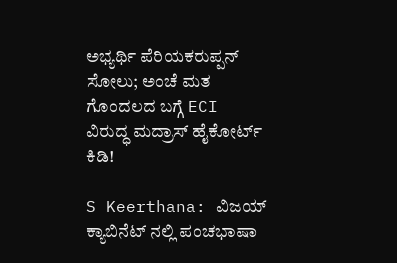ಅಭ್ಯರ್ಥಿ ಪೆರಿಯಕರುಪ್ಪನ್ ಸೋಲು; ಅಂಚೆ ಮತ ಗೊಂದಲದ ಬಗ್ಗೆ ECI ವಿರುದ್ಧ ಮದ್ರಾಸ್ ಹೈಕೋರ್ಟ್ ಕಿಡಿ!

S Keerthana: ವಿಜಯ್ ಕ್ಯಾಬಿನೆಟ್ ನಲ್ಲಿ ಪಂಚಭಾಷಾ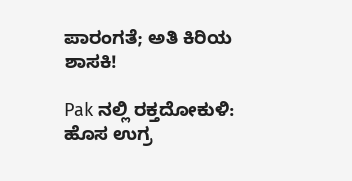ಪಾರಂಗತೆ; ಅತಿ ಕಿರಿಯ ಶಾಸಕಿ!

Pak ನಲ್ಲಿ ರಕ್ತದೋಕುಳಿ: ಹೊಸ ಉಗ್ರ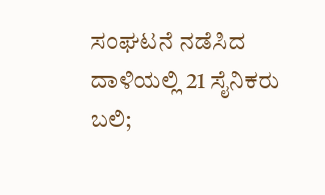ಸಂಘಟನೆ ನಡೆಸಿದ ದಾಳಿಯಲ್ಲಿ 21 ಸೈನಿಕರು ಬಲಿ;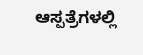ಆಸ್ಪತ್ರೆಗಳಲ್ಲಿ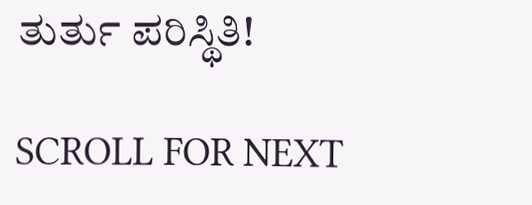ತುರ್ತು ಪರಿಸ್ಥಿತಿ!

SCROLL FOR NEXT